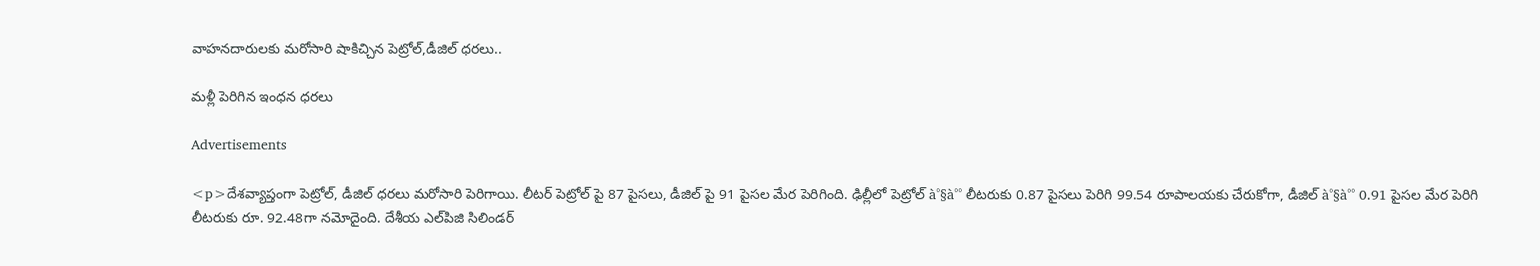వాహనదారులకు మరోసారి షాకిచ్చిన పెట్రోల్,డీజిల్ ధరలు..

మళ్లీ పెరిగిన ఇంధన ధరలు

Advertisements

<p>దేశవ్యాప్తంగా పెట్రోల్, డీజిల్ ధరలు మరోసారి పెరిగాయి. లీటర్ పెట్రోల్ పై 87 పైసలు, డీజిల్ పై 91 పైసల మేర పెరిగింది. ఢిల్లీలో పెట్రోల్ à°§à°° లీటరుకు 0.87 పైసలు పెరిగి 99.54 రూపాలయకు చేరుకోగా, డీజిల్ à°§à°° 0.91 పైసల మేర పెరిగి లీటరుకు రూ. 92.48గా నమోదైంది. దేశీయ ఎల్‌పిజి సిలిండర్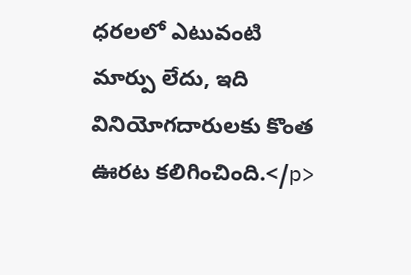ధరలలో ఎటువంటి మార్పు లేదు, ఇది వినియోగదారులకు కొంత ఊరట కలిగించింది.</p>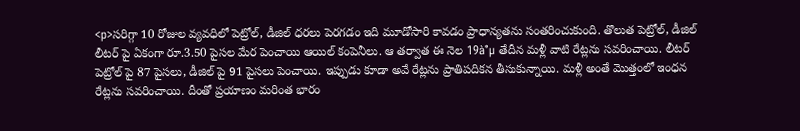<p>సరిగ్గా 10 రోజుల వ్యవధిలో పెట్రోల్, డీజిల్ ధరలు పెరగడం ఇది మూడోసారి కావడం ప్రాధాన్యతను సంతరించుకుంది. తొలుత పెట్రోల్, డీజిల్ లీటర్ పై ఏకంగా రూ.3.50 పైసల మేర పెంచాయి ఆయిల్ కంపెనీలు. ఆ తర్వాత ఈ నెల 19à°µ తేదీన మళ్లీ వాటి రేట్లను సవరించాయి. లీటర్ పెట్రోల్ పై 87 పైసలు, డీజిల్ పై 91 పైసలు పెంచాయి. ఇప్పుడు కూడా అవే రేట్లను ప్రాతిపదికన తీసుకున్నాయి. మళ్లీ అంతే మొత్తంలో ఇంధన రేట్లను సవరించాయి. దీంతో ప్రయాణం మరింత భారం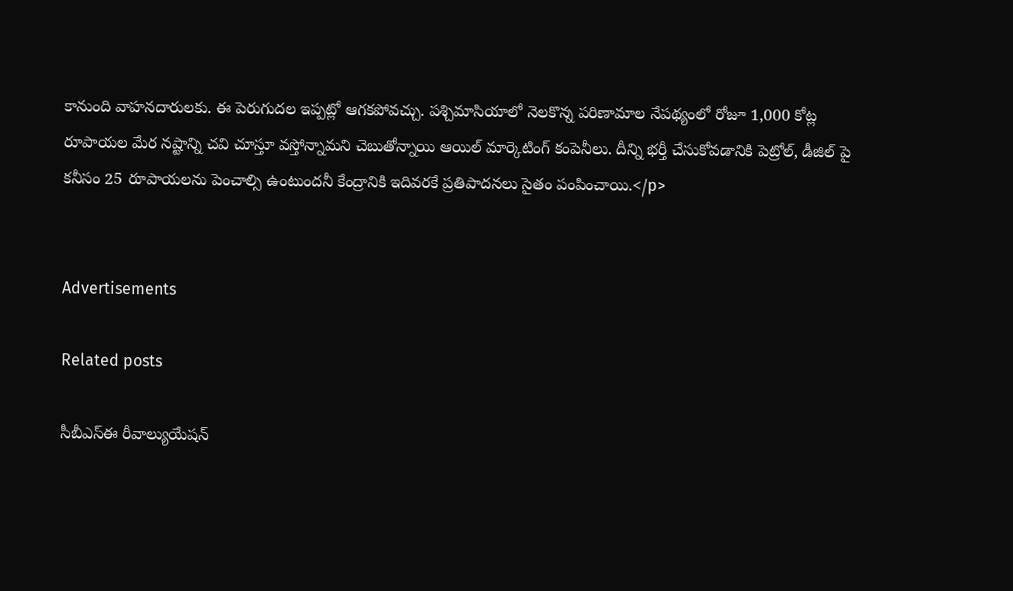కానుంది వాహనదారులకు. ఈ పెరుగుదల ఇప్పట్లో ఆగకపోవచ్చు. పశ్చిమాసియాలో నెలకొన్న పరిణామాల నేపథ్యంలో రోజూ 1,000 కోట్ల రూపాయల మేర నష్టాన్ని చవి చూస్తూ వస్తోన్నామని చెబుతోన్నాయి ఆయిల్ మార్కెటింగ్ కంపెనీలు. దీన్ని భర్తీ చేసుకోవడానికి పెట్రోల్, డీజిల్ పై కనీసం 25 రూపాయలను పెంచాల్సి ఉంటుందనీ కేంద్రానికి ఇదివరకే ప్రతిపాదనలు సైతం పంపించాయి.</p>


Advertisements

Related posts

సీబీఎస్‌ఈ రీవాల్యుయేషన్‌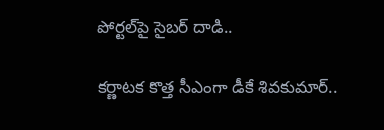పోర్టల్‌పై సైబర్‌ దాడి..

కర్ణాటక కొత్త సీఎంగా డీకే శివకుమార్..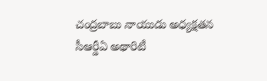చంద్రబాబు నాయుడు అధ్యక్షతన సీఆర్డీఏ అథారిటీ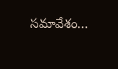సమావేశం…